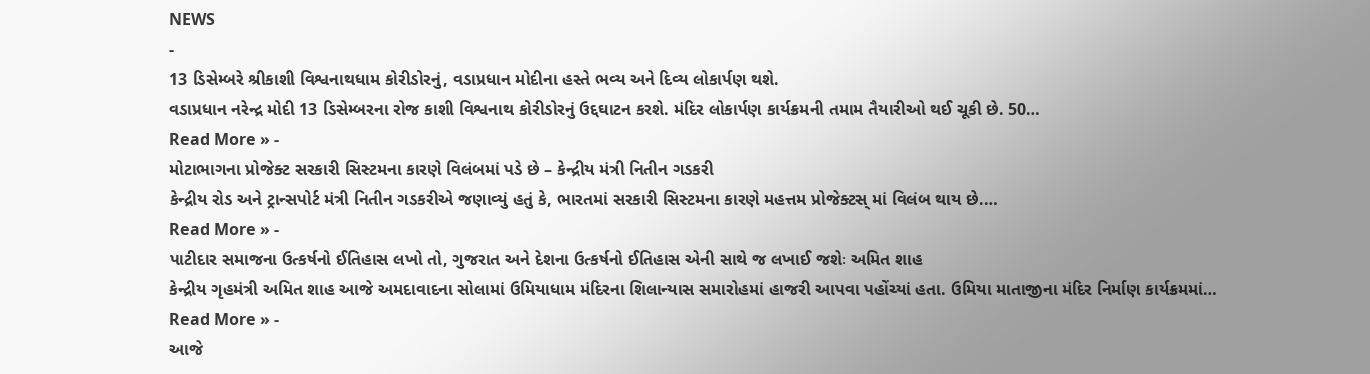NEWS
-
13 ડિસેમ્બરે શ્રીકાશી વિશ્વનાથધામ કોરીડોરનું, વડાપ્રધાન મોદીના હસ્તે ભવ્ય અને દિવ્ય લોકાર્પણ થશે.
વડાપ્રધાન નરેન્દ્ર મોદી 13 ડિસેમ્બરના રોજ કાશી વિશ્વનાથ કોરીડોરનું ઉદ્દઘાટન કરશે. મંદિર લોકાર્પણ કાર્યક્રમની તમામ તૈયારીઓ થઈ ચૂકી છે. 50…
Read More » -
મોટાભાગના પ્રોજેક્ટ સરકારી સિસ્ટમના કારણે વિલંબમાં પડે છે – કેન્દ્રીય મંત્રી નિતીન ગડકરી
કેન્દ્રીય રોડ અને ટ્રાન્સપોર્ટ મંત્રી નિતીન ગડકરીએ જણાવ્યું હતું કે, ભારતમાં સરકારી સિસ્ટમના કારણે મહત્તમ પ્રોજેક્ટસ્ માં વિલંબ થાય છે.…
Read More » -
પાટીદાર સમાજના ઉત્કર્ષનો ઈતિહાસ લખો તો, ગુજરાત અને દેશના ઉત્કર્ષનો ઈતિહાસ એની સાથે જ લખાઈ જશેઃ અમિત શાહ
કેન્દ્રીય ગૃહમંત્રી અમિત શાહ આજે અમદાવાદના સોલામાં ઉમિયાધામ મંદિરના શિલાન્યાસ સમારોહમાં હાજરી આપવા પહોંચ્યાં હતા. ઉમિયા માતાજીના મંદિર નિર્માણ કાર્યક્રમમાં…
Read More » -
આજે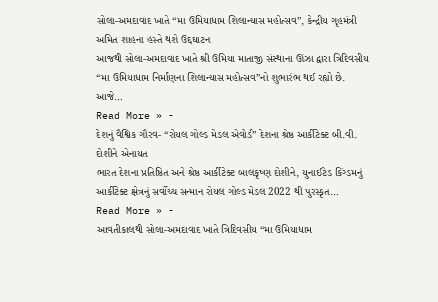સોલા-અમદાવાદ ખાતે “મા ઉમિયાધામ શિલાન્યાસ મહોત્સવ”, કેન્દ્રીય ગૃહમંત્રી અમિત શાહના હસ્તે થશે ઉદ્દઘાટન
આજથી સોલા-અમદાવાદ ખાતે શ્રી ઉમિયા માતાજી સંસ્થાના ઊંઝા દ્વારા ત્રિદિવસીય “મા ઉમિયાધામ નિર્માંણના શિલાન્યાસ મહોત્સવ”નો શુભારંભ થઈ રહ્યો છે. આજે…
Read More » -
દેશનું વૈશ્વિક ગૌરવ- “રોયલ ગોલ્ડ મેડલ એવોર્ડ” દેશના શ્રેષ્ઠ આર્કીટેક્ટ બી.વી. દોશીને એનાયત
ભારત દેશના પ્રતિષ્ઠિત અને શ્રેષ્ઠ આર્કીટેક્ટ બાલકૃષ્ણ દોશીને, યુનાઈટેડ કિંગ્ડમનું આર્કીટેક્ટ ક્ષેત્રનું સર્વોચ્ચ સન્માન રોયલ ગોલ્ડ મેડલ 2022 થી પુરસ્કૃત…
Read More » -
આવતીકાલથી સોલા-અમદાવાદ ખાતે ત્રિદિવસીય “મા ઉમિયાધામ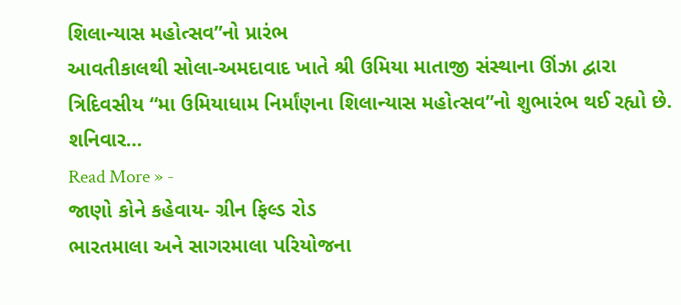શિલાન્યાસ મહોત્સવ”નો પ્રારંભ
આવતીકાલથી સોલા-અમદાવાદ ખાતે શ્રી ઉમિયા માતાજી સંસ્થાના ઊંઝા દ્વારા ત્રિદિવસીય “મા ઉમિયાધામ નિર્માંણના શિલાન્યાસ મહોત્સવ”નો શુભારંભ થઈ રહ્યો છે. શનિવાર…
Read More » -
જાણો કોને કહેવાય- ગ્રીન ફિલ્ડ રોડ
ભારતમાલા અને સાગરમાલા પરિયોજના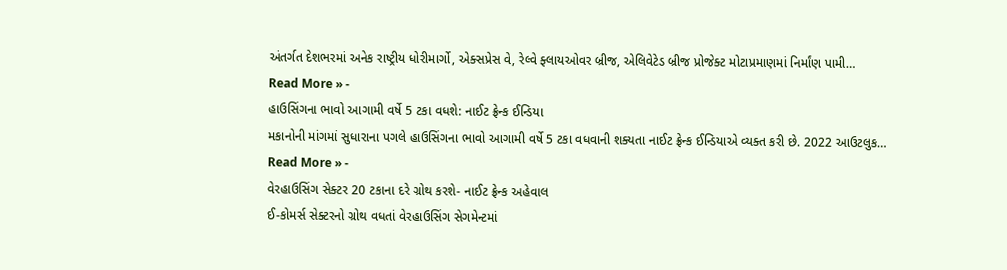અંતર્ગત દેશભરમાં અનેક રાષ્ટ્રીય ધોરીમાર્ગો, એક્સપ્રેસ વે, રેલ્વે ફ્લાયઓવર બ્રીજ, એલિવેટેડ બ્રીજ પ્રોજેક્ટ મોટાપ્રમાણમાં નિર્માંણ પામી…
Read More » -
હાઉસિંગના ભાવો આગામી વર્ષે 5 ટકા વધશે: નાઈટ ફ્રેન્ક ઈન્ડિયા
મકાનોની માંગમાં સુધારાના પગલે હાઉસિંગના ભાવો આગામી વર્ષે 5 ટકા વધવાની શક્યતા નાઈટ ફ્રેન્ક ઈન્ડિયાએ વ્યક્ત કરી છે. 2022 આઉટલુક…
Read More » -
વેરહાઉસિંગ સેક્ટર 20 ટકાના દરે ગ્રોથ કરશે- નાઈટ ફ્રેન્ક અહેવાલ
ઈ-કોમર્સ સેક્ટરનો ગ્રોથ વધતાં વેરહાઉસિંગ સેગમેન્ટમાં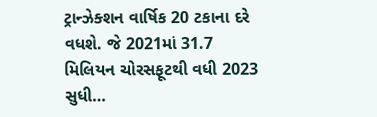ટ્રાન્ઝેક્શન વાર્ષિક 20 ટકાના દરે વધશે. જે 2021માં 31.7 મિલિયન ચોરસફૂટથી વધી 2023 સુધી…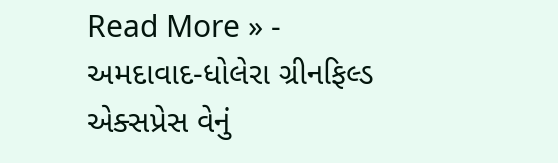Read More » -
અમદાવાદ-ધોલેરા ગ્રીનફિલ્ડ એક્સપ્રેસ વેનું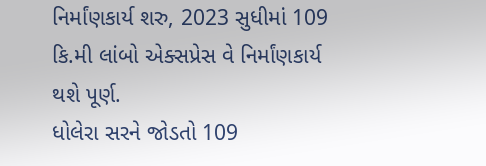નિર્માંણકાર્ય શરુ, 2023 સુધીમાં 109 કિ.મી લાંબો એક્સપ્રેસ વે નિર્માંણકાર્ય થશે પૂર્ણ.
ધોલેરા સરને જોડતો 109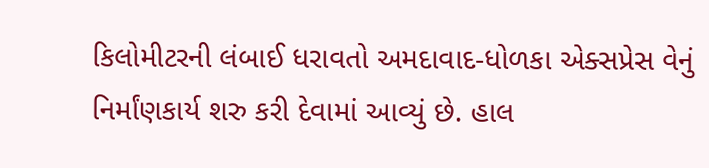કિલોમીટરની લંબાઈ ધરાવતો અમદાવાદ-ધોળકા એક્સપ્રેસ વેનું નિર્માંણકાર્ય શરુ કરી દેવામાં આવ્યું છે. હાલ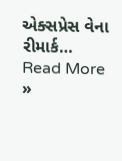એક્સપ્રેસ વેના રીમાર્ક…
Read More »